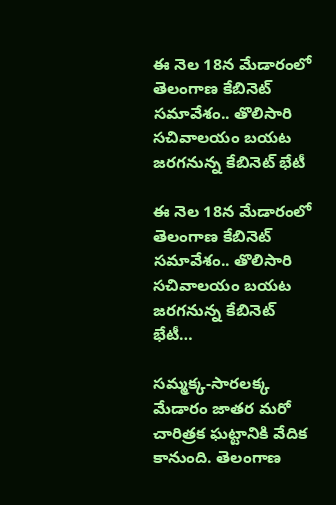ఈ నెల 18న మేడారంలో తెలంగాణ కేబినెట్‌ సమావేశం.. తొలిసారి సచివాలయం బయట జరగనున్న కేబినెట్‌ భేటీ

ఈ నెల 18న మేడారంలో తెలంగాణ కేబినెట్‌ సమావేశం.. తొలిసారి సచివాలయం బయట జరగనున్న కేబినెట్‌ భేటీ…

సమ్మక్క-సారలక్క మేడారం జాతర మరో చారిత్రక ఘట్టానికి వేదిక కానుంది. తెలంగాణ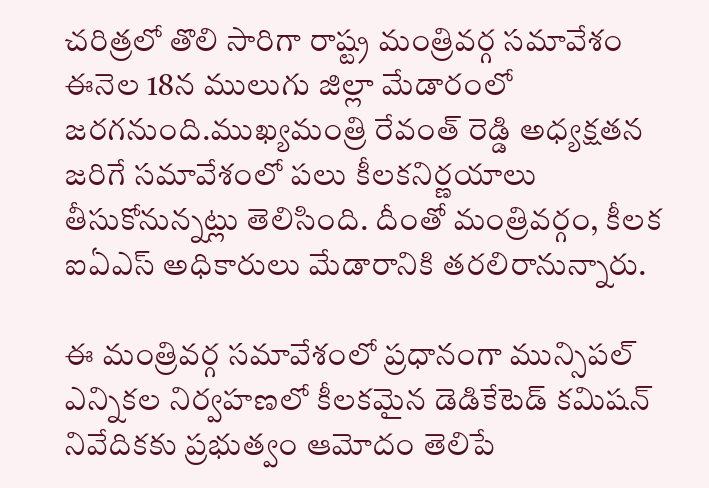చరిత్రలో తొలి సారిగా రాష్ట్ర మంత్రివర్గ సమావేశం ఈనెల 18న ములుగు జిల్లా మేడారంలో జరగనుంది.ముఖ్యమంత్రి రేవంత్ రెడ్డి అధ్యక్షతన జరిగే సమావేశంలో పలు కీలకనిర్ణయాలు తీసుకోనున్నట్లు తెలిసింది. దీంతో మంత్రివర్గం, కీలక ఐఏఎస్ అధికారులు మేడారానికి తరలిరానున్నారు.

ఈ మంత్రివర్గ సమావేశంలో ప్రధానంగా మున్సిపల్ ఎన్నికల నిర్వహణలో కీలకమైన డెడికేటెడ్ కమిషన్ నివేదికకు ప్రభుత్వం ఆమోదం తెలిపే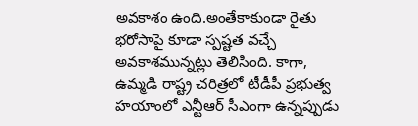అవకాశం ఉంది.అంతేకాకుండా రైతు భరోసాపై కూడా స్పష్టత వచ్చే అవకాశమున్నట్లు తెలిసింది. కాగా, ఉమ్మడి రాష్ట్ర చరిత్రలో టీడీపీ ప్రభుత్వ హయాంలో ఎన్టీఆర్ సీఎంగా ఉన్నప్పుడు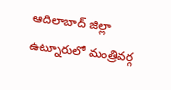ఆదిలాబాద్ జిల్లా ఉట్నూరులో మంత్రివర్గ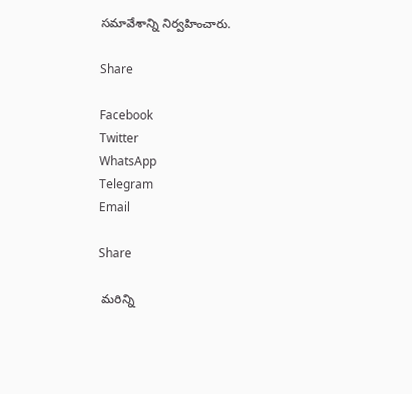సమావేశాన్ని నిర్వహించారు.

Share

Facebook
Twitter
WhatsApp
Telegram
Email

Share

 మరిన్ని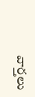వార్తలు